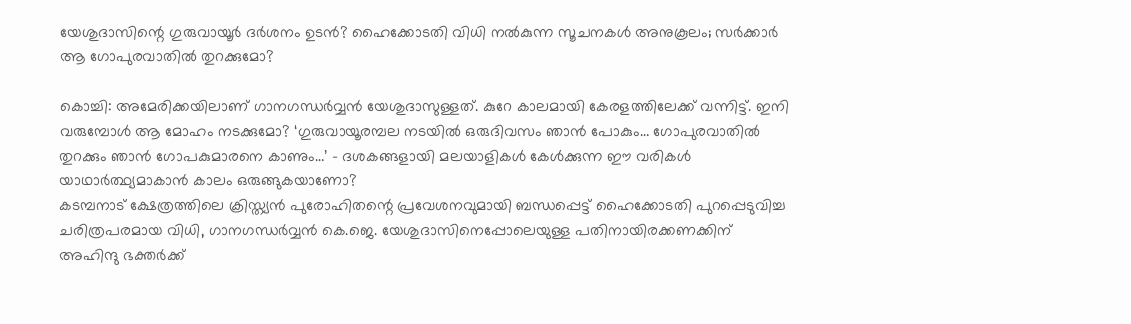യേശുദാസിന്റെ ഗുരുവായൂര്‍ ദര്‍ശനം ഉടന്‍? ഹൈക്കോടതി വിധി നല്‍കുന്ന സൂചനകള്‍ അനുകൂലം; സര്‍ക്കാര്‍ ആ ഗോപുരവാതില്‍ തുറക്കുമോ?

കൊച്ചി: അമേരിക്കയിലാണ് ഗാനഗന്ധര്‍വ്വന്‍ യേശുദാസുള്ളത്. കുറേ കാലമായി കേരളത്തിലേക്ക് വന്നിട്ട്. ഇനി വരുമ്പോള്‍ ആ മോഹം നടക്കുമോ? ‘ഗുരുവായൂരമ്പല നടയില്‍ ഒരുദിവസം ഞാന്‍ പോകും… ഗോപുരവാതില്‍ തുറക്കും ഞാന്‍ ഗോപകുമാരനെ കാണും…’ – ദശകങ്ങളായി മലയാളികള്‍ കേള്‍ക്കുന്ന ഈ വരികള്‍ യാഥാര്‍ത്ഥ്യമാകാന്‍ കാലം ഒരുങ്ങുകയാണോ?
കടമ്പനാട് ക്ഷേത്രത്തിലെ ക്രിസ്ത്യന്‍ പുരോഹിതന്റെ പ്രവേശനവുമായി ബന്ധപ്പെട്ട് ഹൈക്കോടതി പുറപ്പെടുവിച്ച ചരിത്രപരമായ വിധി, ഗാനഗന്ധര്‍വ്വന്‍ കെ.ജെ. യേശുദാസിനെപ്പോലെയുള്ള പതിനായിരക്കണക്കിന് അഹിന്ദു ഭക്തര്‍ക്ക്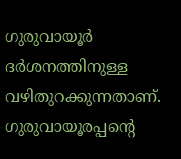ഗുരുവായൂര്‍ ദര്‍ശനത്തിനുള്ള വഴിതുറക്കുന്നതാണ്. ഗുരുവായൂരപ്പന്റെ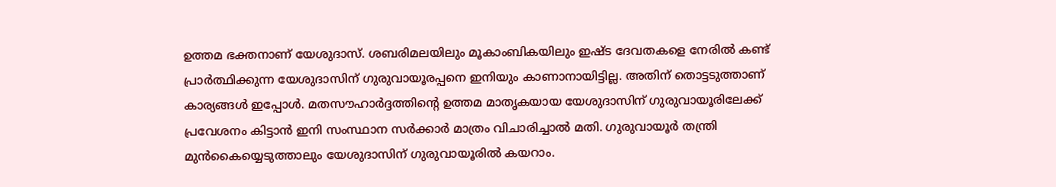ഉത്തമ ഭക്തനാണ് യേശുദാസ്. ശബരിമലയിലും മൂകാംബികയിലും ഇഷ്ട ദേവതകളെ നേരില്‍ കണ്ട് പ്രാര്‍ത്ഥിക്കുന്ന യേശുദാസിന് ഗുരുവായൂരപ്പനെ ഇനിയും കാണാനായിട്ടില്ല. അതിന് തൊട്ടടുത്താണ് കാര്യങ്ങള്‍ ഇപ്പോള്‍. മതസൗഹാര്‍ദ്ദത്തിന്റെ ഉത്തമ മാതൃകയായ യേശുദാസിന് ഗുരുവായൂരിലേക്ക് പ്രവേശനം കിട്ടാന്‍ ഇനി സംസ്ഥാന സര്‍ക്കാര്‍ മാത്രം വിചാരിച്ചാല്‍ മതി. ഗുരുവായൂര്‍ തന്ത്രി മുന്‍കൈയ്യെടുത്താലും യേശുദാസിന് ഗുരുവായൂരില്‍ കയറാം.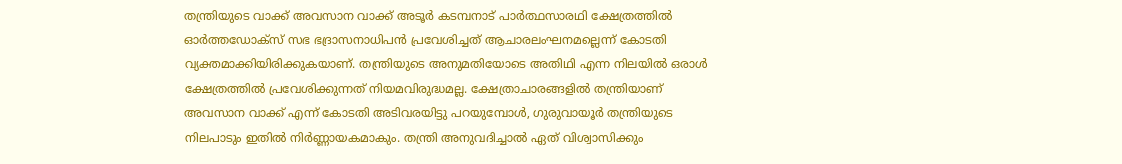തന്ത്രിയുടെ വാക്ക് അവസാന വാക്ക് അടൂര്‍ കടമ്പനാട് പാര്‍ത്ഥസാരഥി ക്ഷേത്രത്തില്‍ ഓര്‍ത്തഡോക്സ് സഭ ഭദ്രാസനാധിപന്‍ പ്രവേശിച്ചത് ആചാരലംഘനമല്ലെന്ന് കോടതി വ്യക്തമാക്കിയിരിക്കുകയാണ്. തന്ത്രിയുടെ അനുമതിയോടെ അതിഥി എന്ന നിലയില്‍ ഒരാള്‍ ക്ഷേത്രത്തില്‍ പ്രവേശിക്കുന്നത് നിയമവിരുദ്ധമല്ല. ക്ഷേത്രാചാരങ്ങളില്‍ തന്ത്രിയാണ് അവസാന വാക്ക് എന്ന് കോടതി അടിവരയിട്ടു പറയുമ്പോള്‍, ഗുരുവായൂര്‍ തന്ത്രിയുടെ നിലപാടും ഇതില്‍ നിര്‍ണ്ണായകമാകും. തന്ത്രി അനുവദിച്ചാല്‍ ഏത് വിശ്വാസിക്കും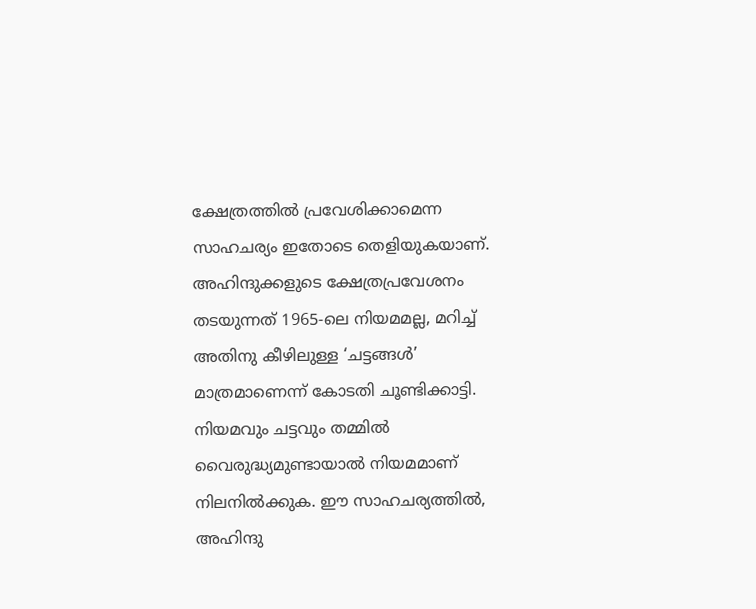ക്ഷേത്രത്തില്‍ പ്രവേശിക്കാമെന്ന സാഹചര്യം ഇതോടെ തെളിയുകയാണ്.
അഹിന്ദുക്കളുടെ ക്ഷേത്രപ്രവേശനം തടയുന്നത് 1965-ലെ നിയമമല്ല, മറിച്ച് അതിനു കീഴിലുള്ള ‘ചട്ടങ്ങള്‍’ മാത്രമാണെന്ന് കോടതി ചൂണ്ടിക്കാട്ടി. നിയമവും ചട്ടവും തമ്മില്‍ വൈരുദ്ധ്യമുണ്ടായാല്‍ നിയമമാണ് നിലനില്‍ക്കുക. ഈ സാഹചര്യത്തില്‍, അഹിന്ദു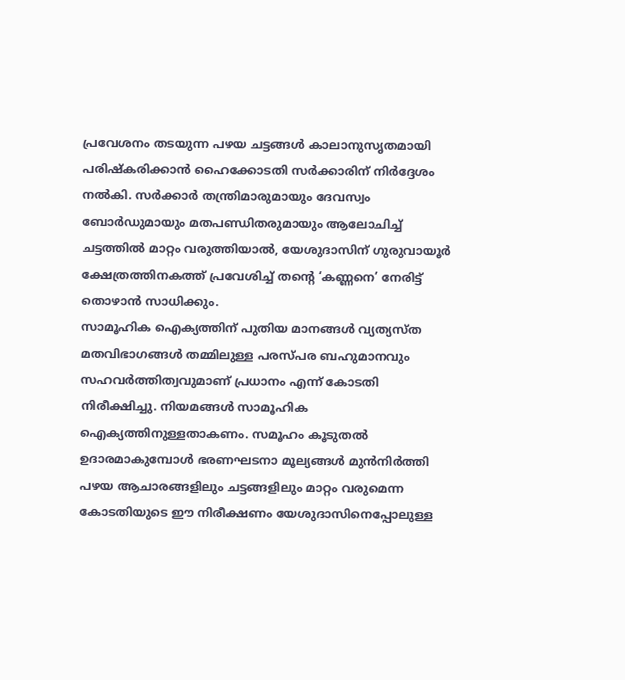പ്രവേശനം തടയുന്ന പഴയ ചട്ടങ്ങള്‍ കാലാനുസൃതമായി പരിഷ്‌കരിക്കാന്‍ ഹൈക്കോടതി സര്‍ക്കാരിന് നിര്‍ദ്ദേശം നല്‍കി. സര്‍ക്കാര്‍ തന്ത്രിമാരുമായും ദേവസ്വം ബോര്‍ഡുമായും മതപണ്ഡിതരുമായും ആലോചിച്ച് ചട്ടത്തില്‍ മാറ്റം വരുത്തിയാല്‍, യേശുദാസിന് ഗുരുവായൂര്‍ ക്ഷേത്രത്തിനകത്ത് പ്രവേശിച്ച് തന്റെ ‘കണ്ണനെ’ നേരിട്ട് തൊഴാന്‍ സാധിക്കും.
സാമൂഹിക ഐക്യത്തിന് പുതിയ മാനങ്ങള്‍ വ്യത്യസ്ത മതവിഭാഗങ്ങള്‍ തമ്മിലുള്ള പരസ്പര ബഹുമാനവും സഹവര്‍ത്തിത്വവുമാണ് പ്രധാനം എന്ന് കോടതി നിരീക്ഷിച്ചു. നിയമങ്ങള്‍ സാമൂഹിക ഐക്യത്തിനുള്ളതാകണം. സമൂഹം കൂടുതല്‍ ഉദാരമാകുമ്പോള്‍ ഭരണഘടനാ മൂല്യങ്ങള്‍ മുന്‍നിര്‍ത്തി പഴയ ആചാരങ്ങളിലും ചട്ടങ്ങളിലും മാറ്റം വരുമെന്ന കോടതിയുടെ ഈ നിരീക്ഷണം യേശുദാസിനെപ്പോലുള്ള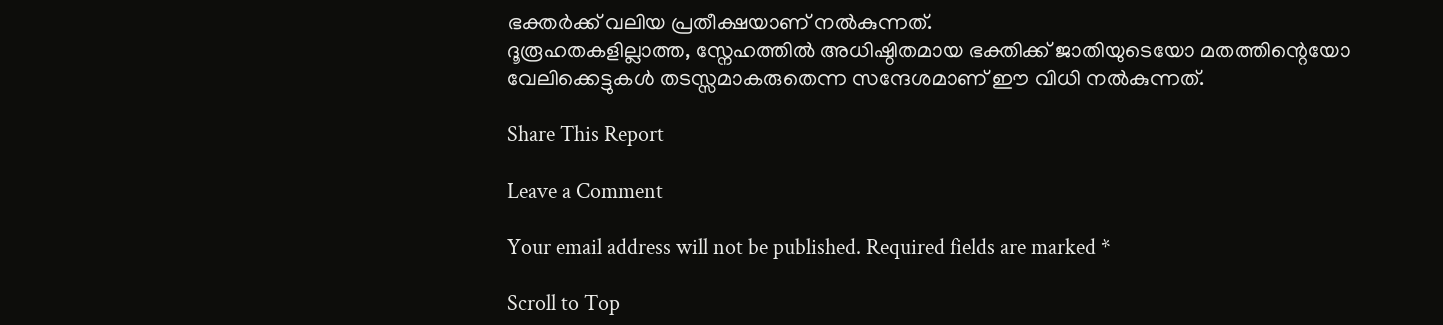ഭക്തര്‍ക്ക് വലിയ പ്രതീക്ഷയാണ് നല്‍കുന്നത്.
ദൂരൂഹതകളില്ലാത്ത, സ്നേഹത്തില്‍ അധിഷ്ഠിതമായ ഭക്തിക്ക് ജാതിയുടെയോ മതത്തിന്റെയോ വേലിക്കെട്ടുകള്‍ തടസ്സമാകരുതെന്ന സന്ദേശമാണ് ഈ വിധി നല്‍കുന്നത്.

Share This Report

Leave a Comment

Your email address will not be published. Required fields are marked *

Scroll to Top